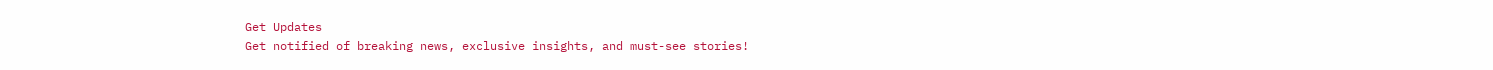Get Updates
Get notified of breaking news, exclusive insights, and must-see stories!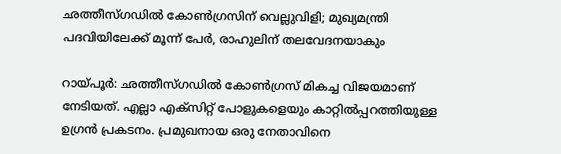ഛത്തീസ്ഗഡില്‍ കോണ്‍ഗ്രസിന് വെല്ലുവിളി; മുഖ്യമന്ത്രി പദവിയിലേക്ക് മൂന്ന് പേര്‍, രാഹുലിന് തലവേദനയാകും

റായ്പൂര്‍: ഛത്തീസ്ഗഡില്‍ കോണ്‍ഗ്രസ് മികച്ച വിജയമാണ് നേടിയത്. എല്ലാ എക്‌സിറ്റ് പോളുകളെയും കാറ്റില്‍പ്പറത്തിയുള്ള ഉഗ്രന്‍ പ്രകടനം. പ്രമുഖനായ ഒരു നേതാവിനെ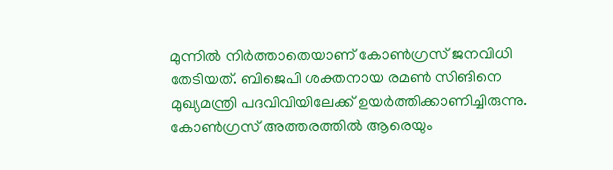മുന്നില്‍ നിര്‍ത്താതെയാണ് കോണ്‍ഗ്രസ് ജനവിധി തേടിയത്. ബിജെപി ശക്തനായ രമണ്‍ സിങിനെ മുഖ്യമന്ത്രി പദവിവിയിലേക്ക് ഉയര്‍ത്തിക്കാണിച്ചിരുന്നു. കോണ്‍ഗ്രസ് അത്തരത്തില്‍ ആരെയും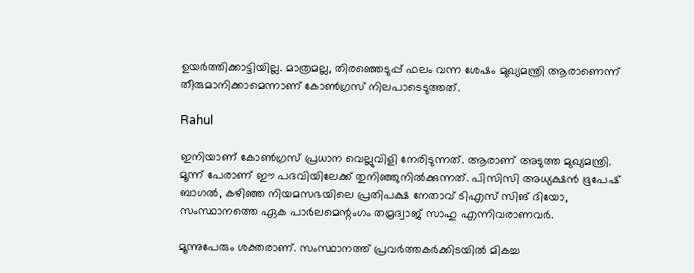ഉയര്‍ത്തിക്കാട്ടിയില്ല. മാത്രമല്ല, തിരഞ്ഞെടുപ്പ് ഫലം വന്ന ശേഷം മുഖ്യമന്ത്രി ആരാണെന്ന് തീരുമാനിക്കാമെന്നാണ് കോണ്‍ഗ്രസ് നിലപാടെടുത്തത്.

Rahul

ഇനിയാണ് കോണ്‍ഗ്രസ് പ്രധാന വെല്ലുവിളി നേരിടുന്നത്. ആരാണ് അടുത്ത മുഖ്യമന്ത്രി. മൂന്ന് പേരാണ് ഈ പദവിയിലേക്ക് തുനിഞ്ഞുനില്‍ക്കുന്നത്. പിസിസി അധ്യക്ഷന്‍ ഭൂപേഷ് ബാഗല്‍, കഴിഞ്ഞ നിയമസഭയിലെ പ്രതിപക്ഷ നേതാവ് ടിഎസ് സിങ് ദിയോ, സംസ്ഥാനത്തെ ഏക പാര്‍ലമെന്റംഗം തമ്രദ്വാജ് സാഹു എന്നിവരാണവര്‍.

മൂന്നുപേരും ശക്തരാണ്. സംസ്ഥാനത്ത് പ്രവര്‍ത്തകര്‍ക്കിടയില്‍ മികച്ച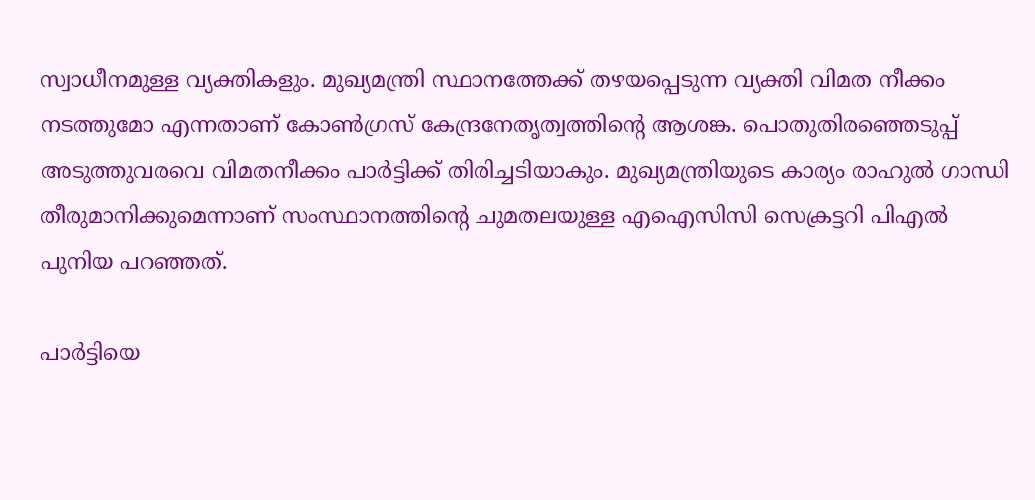സ്വാധീനമുള്ള വ്യക്തികളും. മുഖ്യമന്ത്രി സ്ഥാനത്തേക്ക് തഴയപ്പെടുന്ന വ്യക്തി വിമത നീക്കം നടത്തുമോ എന്നതാണ് കോണ്‍ഗ്രസ് കേന്ദ്രനേതൃത്വത്തിന്റെ ആശങ്ക. പൊതുതിരഞ്ഞെടുപ്പ് അടുത്തുവരവെ വിമതനീക്കം പാര്‍ട്ടിക്ക് തിരിച്ചടിയാകും. മുഖ്യമന്ത്രിയുടെ കാര്യം രാഹുല്‍ ഗാന്ധി തീരുമാനിക്കുമെന്നാണ് സംസ്ഥാനത്തിന്റെ ചുമതലയുള്ള എഐസിസി സെക്രട്ടറി പിഎല്‍ പുനിയ പറഞ്ഞത്.

പാര്‍ട്ടിയെ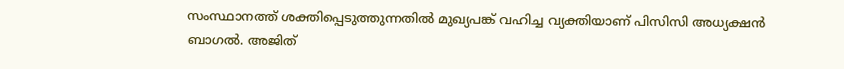സംസ്ഥാനത്ത് ശക്തിപ്പെടുത്തുന്നതില്‍ മുഖ്യപങ്ക് വഹിച്ച വ്യക്തിയാണ് പിസിസി അധ്യക്ഷന്‍ ബാഗല്‍. അജിത്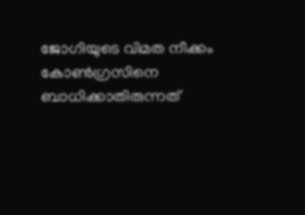ജോഗിയുടെ വിമത നീക്കം കോണ്‍ഗ്രസിനെ ബാധിക്കാതിരുന്നത്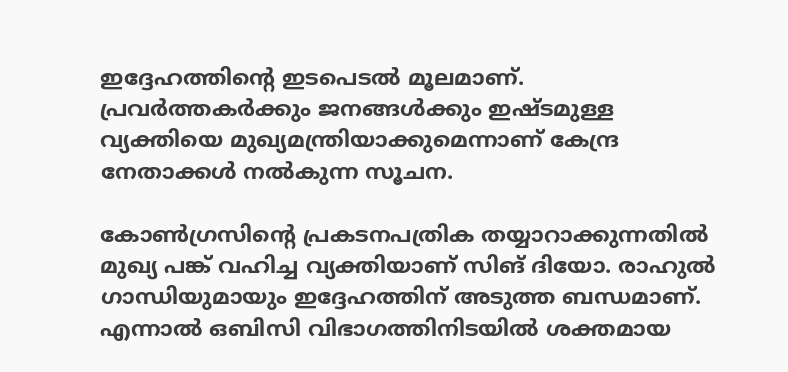ഇദ്ദേഹത്തിന്റെ ഇടപെടല്‍ മൂലമാണ്. പ്രവര്‍ത്തകര്‍ക്കും ജനങ്ങള്‍ക്കും ഇഷ്ടമുള്ള വ്യക്തിയെ മുഖ്യമന്ത്രിയാക്കുമെന്നാണ് കേന്ദ്ര നേതാക്കള്‍ നല്‍കുന്ന സൂചന.

കോണ്‍ഗ്രസിന്റെ പ്രകടനപത്രിക തയ്യാറാക്കുന്നതില്‍ മുഖ്യ പങ്ക് വഹിച്ച വ്യക്തിയാണ് സിങ് ദിയോ. രാഹുല്‍ ഗാന്ധിയുമായും ഇദ്ദേഹത്തിന് അടുത്ത ബന്ധമാണ്. എന്നാല്‍ ഒബിസി വിഭാഗത്തിനിടയില്‍ ശക്തമായ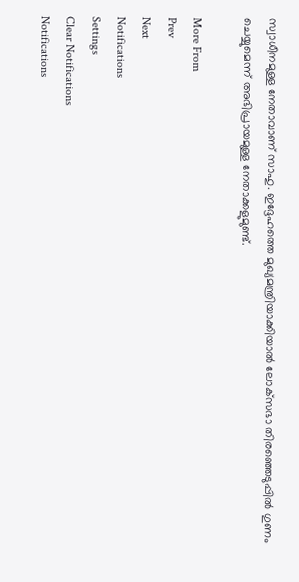സ്വാധീനമുള്ള നേതാവാണ് സാഹു. ഇദ്ദേഹത്തെ മുഖ്യമന്ത്രിയാക്കിയാല്‍ ലോക്‌സഭാ തിരഞ്ഞെടുപ്പില്‍ ഗുണം ചെയ്യുമെന്ന് അഭിപ്രായമുള്ള നേതാക്കളുമുണ്ട്.

More From
Prev
Next
Notifications
Settings
Clear Notifications
Notifications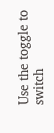Use the toggle to switch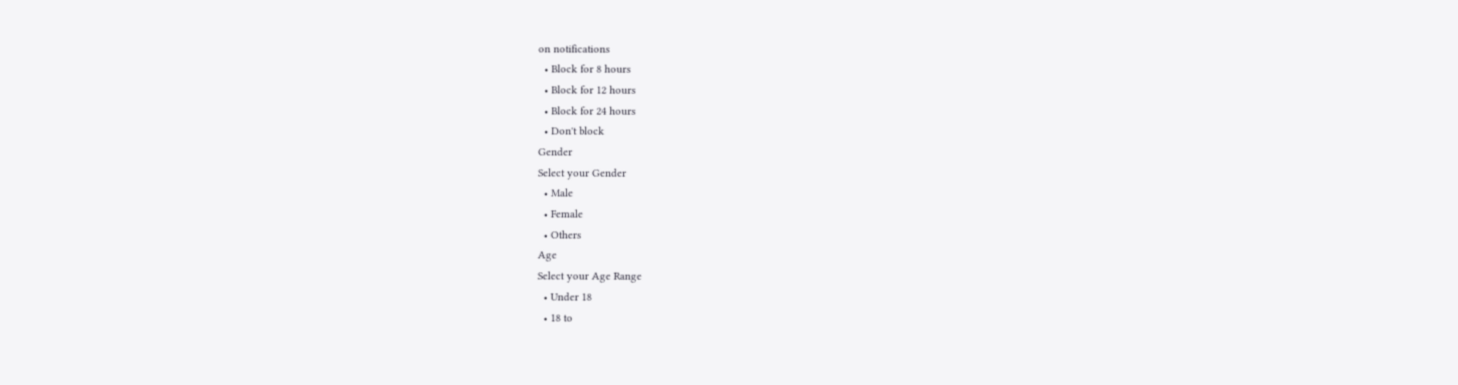on notifications
  • Block for 8 hours
  • Block for 12 hours
  • Block for 24 hours
  • Don't block
Gender
Select your Gender
  • Male
  • Female
  • Others
Age
Select your Age Range
  • Under 18
  • 18 to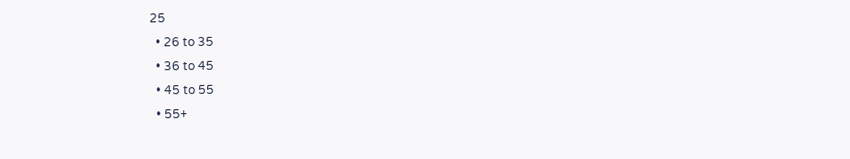25
  • 26 to 35
  • 36 to 45
  • 45 to 55
  • 55+